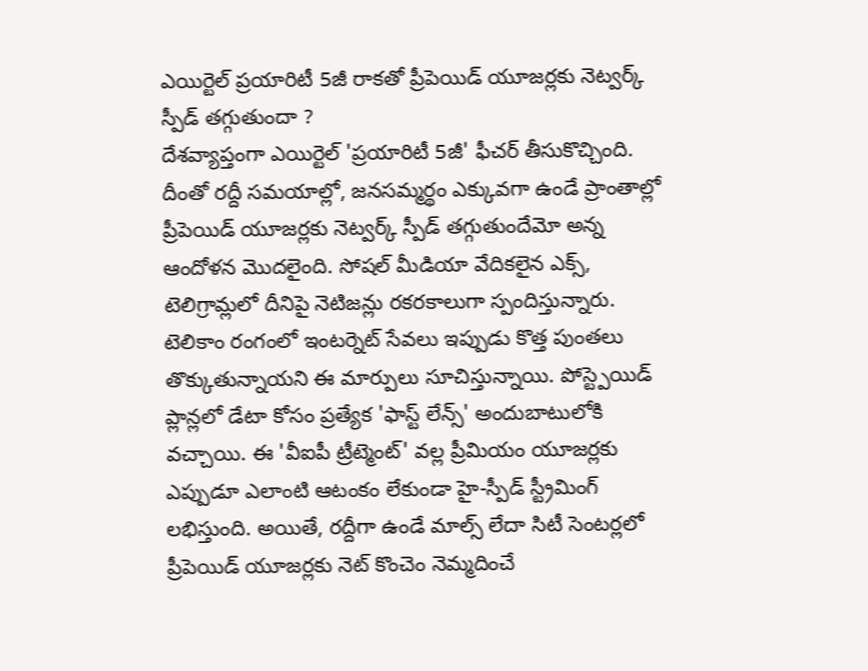ఎయిర్టెల్ ప్రయారిటీ 5జీ రాకతో ప్రీపెయిడ్ యూజర్లకు నెట్వర్క్ స్పీడ్ తగ్గుతుందా ?
దేశవ్యాప్తంగా ఎయిర్టెల్ 'ప్రయారిటీ 5జీ' ఫీచర్ తీసుకొచ్చింది. దీంతో రద్దీ సమయాల్లో, జనసమ్మర్థం ఎక్కువగా ఉండే ప్రాంతాల్లో ప్రీపెయిడ్ యూజర్లకు నెట్వర్క్ స్పీడ్ తగ్గుతుందేమో అన్న ఆందోళన మొదలైంది. సోషల్ మీడియా వేదికలైన ఎక్స్, టెలిగ్రామ్లలో దీనిపై నెటిజన్లు రకరకాలుగా స్పందిస్తున్నారు. టెలికాం రంగంలో ఇంటర్నెట్ సేవలు ఇప్పుడు కొత్త పుంతలు తొక్కుతున్నాయని ఈ మార్పులు సూచిస్తున్నాయి. పోస్ట్పెయిడ్ ప్లాన్లలో డేటా కోసం ప్రత్యేక 'ఫాస్ట్ లేన్స్' అందుబాటులోకి వచ్చాయి. ఈ 'వీఐపీ ట్రీట్మెంట్' వల్ల ప్రీమియం యూజర్లకు ఎప్పుడూ ఎలాంటి ఆటంకం లేకుండా హై-స్పీడ్ స్ట్రీమింగ్ లభిస్తుంది. అయితే, రద్దీగా ఉండే మాల్స్ లేదా సిటీ సెంటర్లలో ప్రీపెయిడ్ యూజర్లకు నెట్ కొంచెం నెమ్మదించే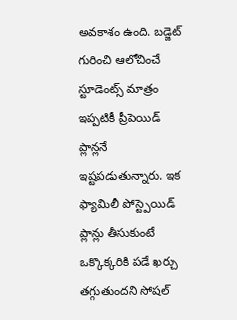అవకాశం ఉంది. బడ్జెట్ గురించి ఆలోచించే స్టూడెంట్స్ మాత్రం ఇప్పటికీ ప్రీపెయిడ్ ప్లాన్లనే ఇష్టపడుతున్నారు. ఇక ఫ్యామిలీ పోస్ట్పెయిడ్ ప్లాన్లు తీసుకుంటే ఒక్కొక్కరికి పడే ఖర్చు తగ్గుతుందని సోషల్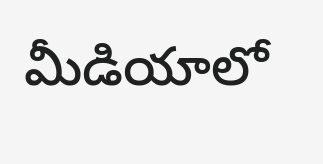మీడియాలో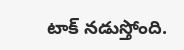టాక్ నడుస్తోంది.